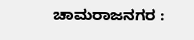ಚಾಮರಾಜನಗರ :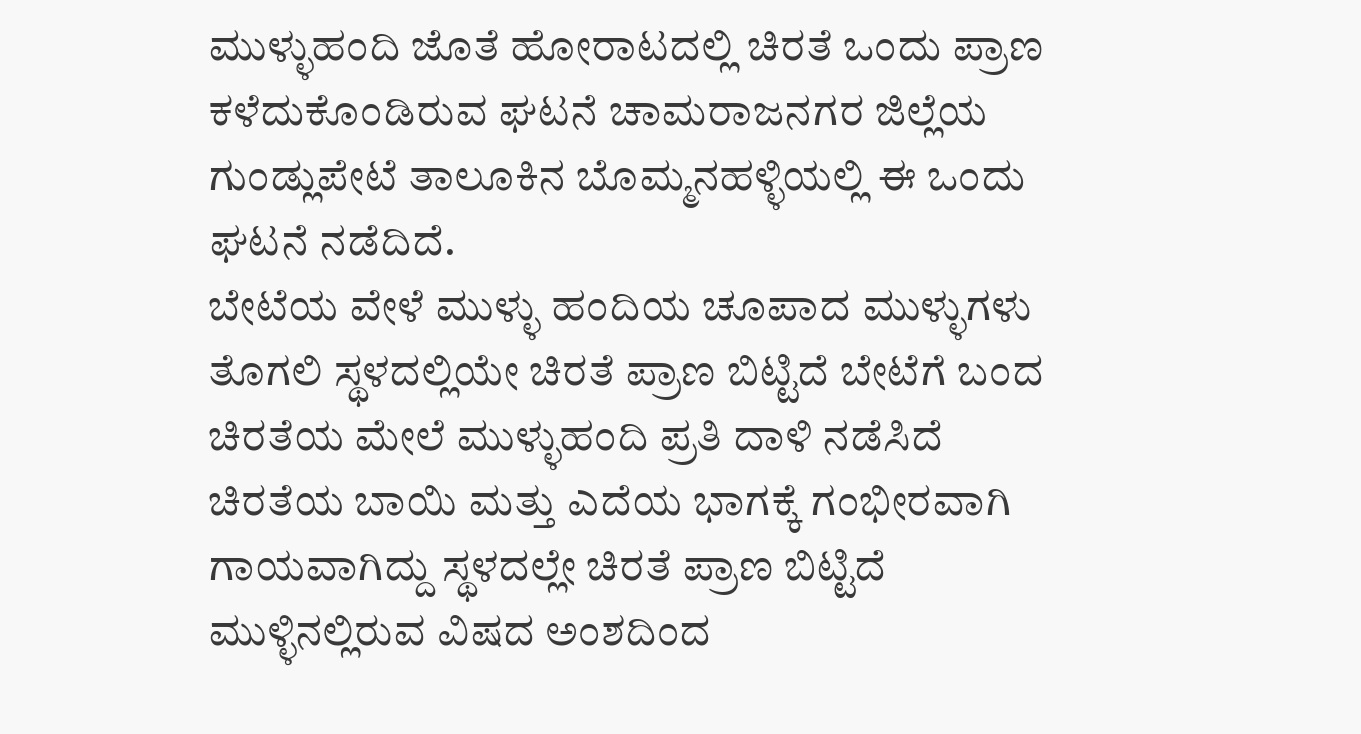ಮುಳ್ಳುಹಂದಿ ಜೊತೆ ಹೋರಾಟದಲ್ಲಿ ಚಿರತೆ ಒಂದು ಪ್ರಾಣ ಕಳೆದುಕೊಂಡಿರುವ ಘಟನೆ ಚಾಮರಾಜನಗರ ಜಿಲ್ಲೆಯ ಗುಂಡ್ಲುಪೇಟೆ ತಾಲೂಕಿನ ಬೊಮ್ಮನಹಳ್ಳಿಯಲ್ಲಿ ಈ ಒಂದು ಘಟನೆ ನಡೆದಿದೆ.
ಬೇಟೆಯ ವೇಳೆ ಮುಳ್ಳು ಹಂದಿಯ ಚೂಪಾದ ಮುಳ್ಳುಗಳು ತೊಗಲಿ ಸ್ಥಳದಲ್ಲಿಯೇ ಚಿರತೆ ಪ್ರಾಣ ಬಿಟ್ಟಿದೆ ಬೇಟೆಗೆ ಬಂದ ಚಿರತೆಯ ಮೇಲೆ ಮುಳ್ಳುಹಂದಿ ಪ್ರತಿ ದಾಳಿ ನಡೆಸಿದೆ ಚಿರತೆಯ ಬಾಯಿ ಮತ್ತು ಎದೆಯ ಭಾಗಕ್ಕೆ ಗಂಭೀರವಾಗಿ ಗಾಯವಾಗಿದ್ದು ಸ್ಥಳದಲ್ಲೇ ಚಿರತೆ ಪ್ರಾಣ ಬಿಟ್ಟಿದೆ ಮುಳ್ಳಿನಲ್ಲಿರುವ ವಿಷದ ಅಂಶದಿಂದ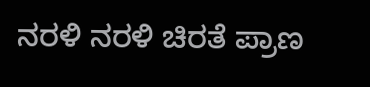ನರಳಿ ನರಳಿ ಚಿರತೆ ಪ್ರಾಣ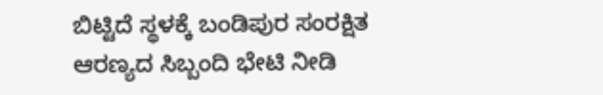ಬಿಟ್ಟಿದೆ ಸ್ಥಳಕ್ಕೆ ಬಂಡಿಪುರ ಸಂರಕ್ಷಿತ ಆರಣ್ಯದ ಸಿಬ್ಬಂದಿ ಭೇಟಿ ನೀಡಿ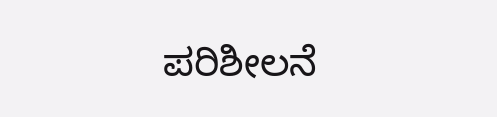ಪರಿಶೀಲನೆ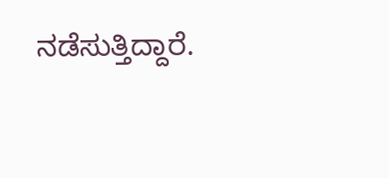ನಡೆಸುತ್ತಿದ್ದಾರೆ.